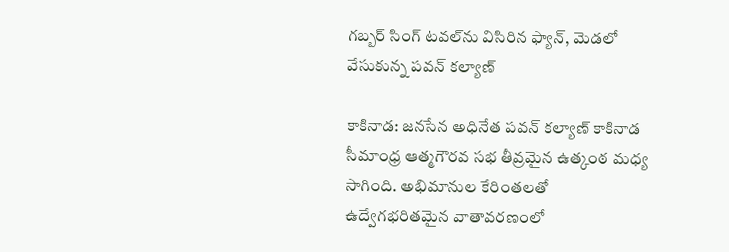గబ్బర్ సింగ్ టవల్‌ను విసిరిన ఫ్యాన్, మెడలో వేసుకున్న పవన్ కల్యాణ్

కాకినాడ: జనసేన అధినేత పవన్ కల్యాణ్ కాకినాడ సీమాంధ్ర ఆత్మగౌరవ సభ తీవ్రమైన ఉత్కంఠ మధ్య సాగింది. అభిమానుల కేరింతలతో ఉద్వేగభరితమైన వాతావరణంలో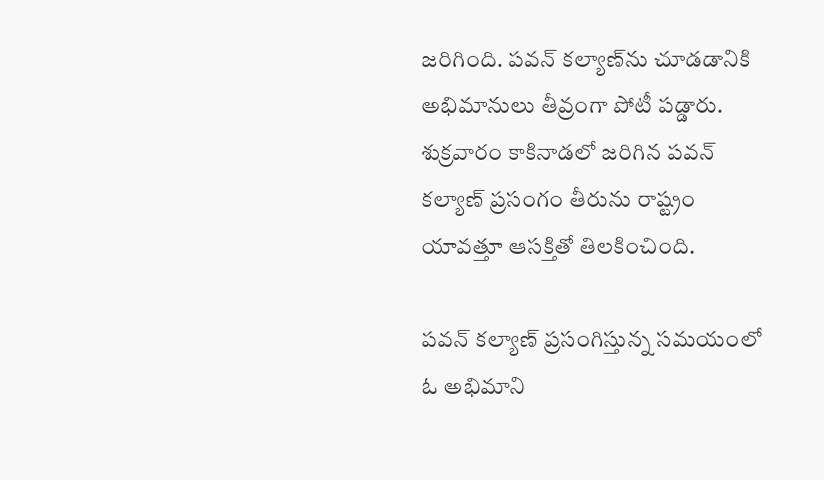జరిగింది. పవన్ కల్యాణ్‌ను చూడడానికి అభిమానులు తీవ్రంగా పోటీ పడ్డారు. శుక్రవారం కాకినాడలో జరిగిన పవన్ కల్యాణ్ ప్రసంగం తీరును రాష్ట్రం యావత్తూ ఆసక్తితో తిలకించింది.

పవన్‌ కల్యాణ్ ప్రసంగిస్తున్న సమయంలో ఓ అభిమాని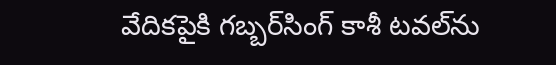వేదికపైకి గబ్బర్‌సింగ్‌ కాశీ టవల్‌ను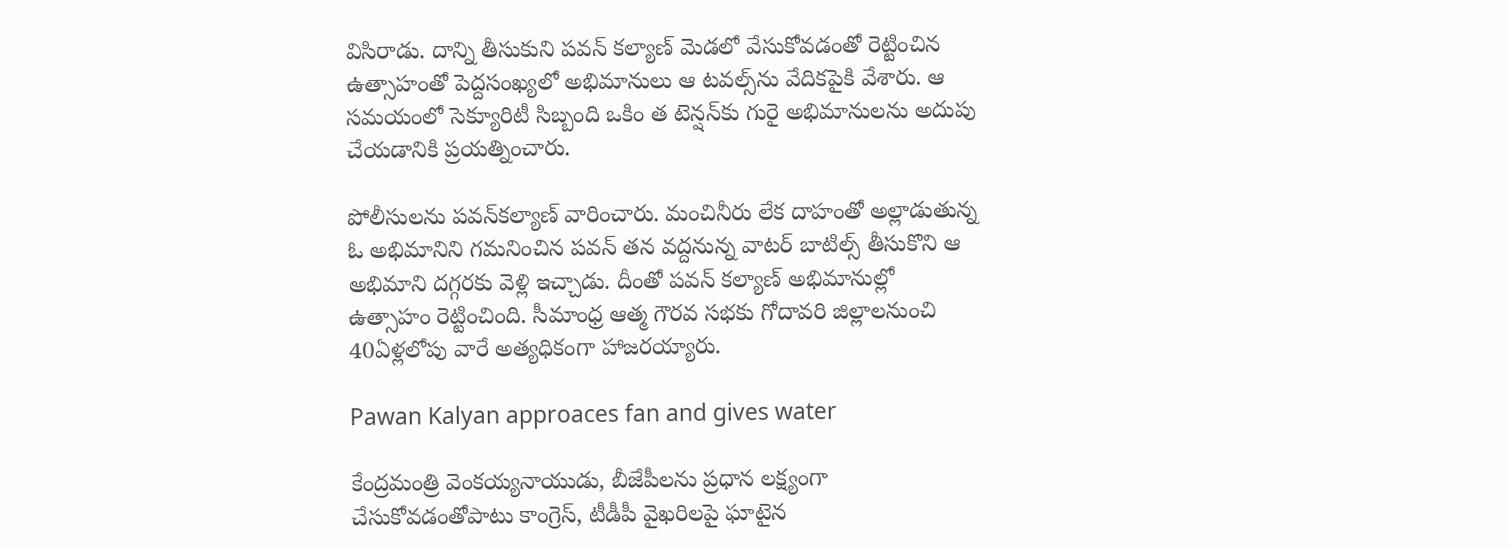విసిరాడు. దాన్ని తీసుకుని పవన్ కల్యాణ్ మెడలో వేసుకోవడంతో రెట్టించిన ఉత్సాహంతో పెద్దసంఖ్యలో అభిమానులు ఆ టవల్స్‌ను వేదికపైకి వేశారు. ఆ సమయంలో సెక్యూరిటీ సిబ్బంది ఒకిం త టెన్షన్‌కు గురై అభిమానులను అదుపు చేయడానికి ప్రయత్నించారు.

పోలీసులను పవన్‌కల్యాణ్‌ వారించారు. మంచినీరు లేక దాహంతో అల్లాడుతున్న ఓ అభిమానిని గమనించిన పవన్ తన వద్దనున్న వాటర్‌ బాటిల్స్‌ తీసుకొని ఆ అభిమాని దగ్గరకు వెళ్లి ఇచ్చాడు. దీంతో పవన్ కల్యాణ్ అభిమానుల్లో ఉత్సాహం రెట్టించింది. సీమాంధ్ర ఆత్మ గౌరవ సభకు గోదావరి జిల్లాలనుంచి 40ఏళ్లలోపు వారే అత్యధికంగా హాజరయ్యారు.

Pawan Kalyan approaces fan and gives water

కేంద్రమంత్రి వెంకయ్యనాయుడు, బీజేపీలను ప్రధాన లక్ష్యంగా చేసుకోవడంతోపాటు కాంగ్రెస్‌, టీడీపీ వైఖరిలపై ఘాటైన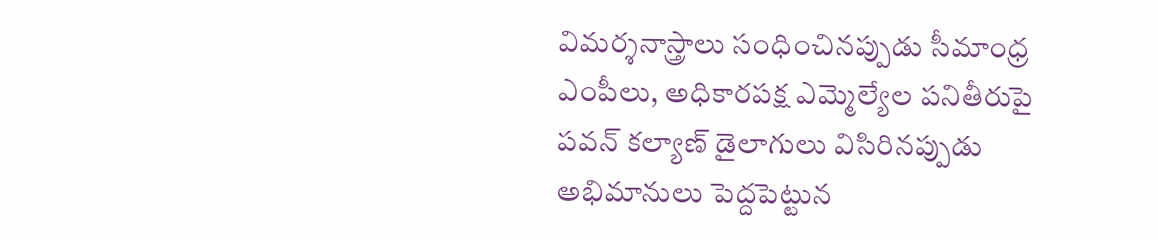విమర్శనాస్త్రాలు సంధించినప్పుడు సీమాంధ్ర ఎంపీలు, అధికారపక్ష ఎమ్మెల్యేల పనితీరుపై పవన్ కల్యాణ్ డైలాగులు విసిరినప్పుడు అభిమానులు పెద్దపెట్టున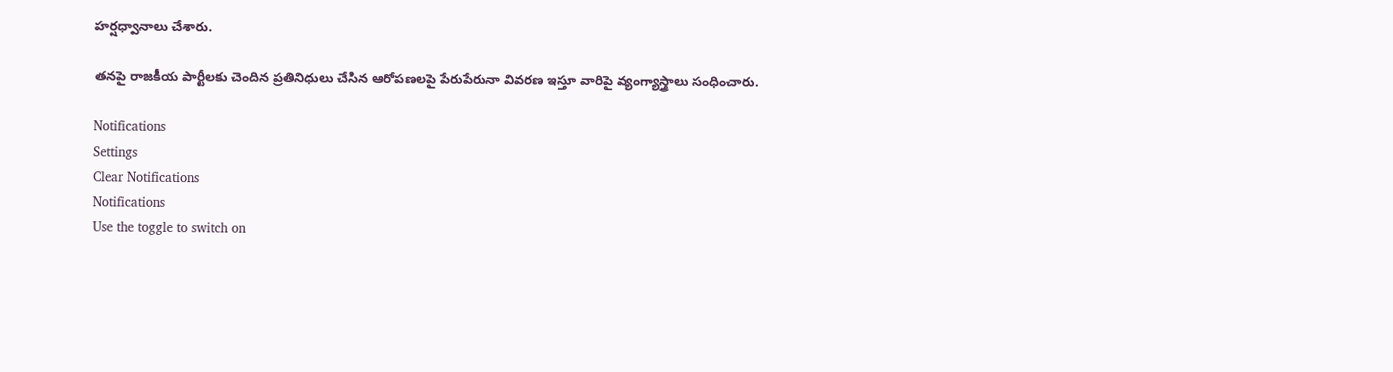హర్షధ్వానాలు చేశారు.

తనపై రాజకీయ పార్టీలకు చెందిన ప్రతినిధులు చేసిన ఆరోపణలపై పేరుపేరునా వివరణ ఇస్తూ వారిపై వ్యంగ్యాస్త్రాలు సంధించారు.

Notifications
Settings
Clear Notifications
Notifications
Use the toggle to switch on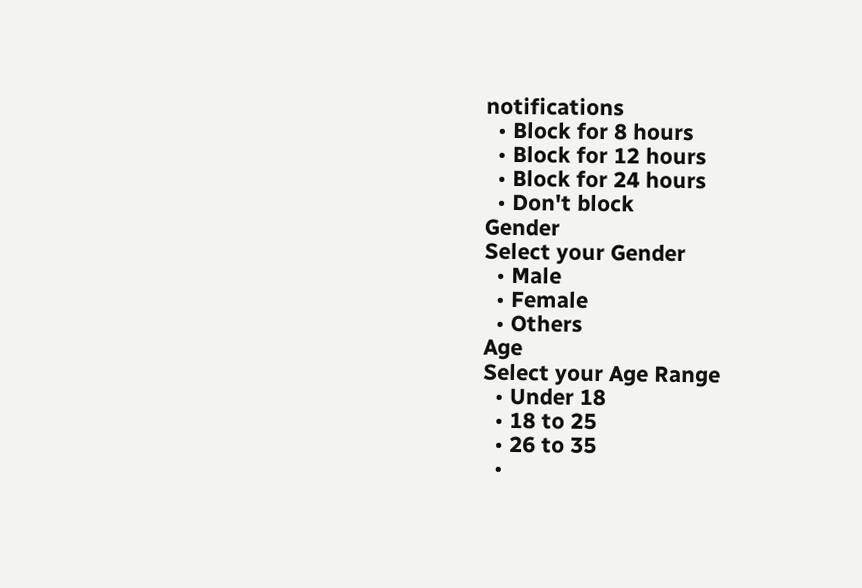notifications
  • Block for 8 hours
  • Block for 12 hours
  • Block for 24 hours
  • Don't block
Gender
Select your Gender
  • Male
  • Female
  • Others
Age
Select your Age Range
  • Under 18
  • 18 to 25
  • 26 to 35
  •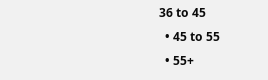36 to 45
  • 45 to 55
  • 55+